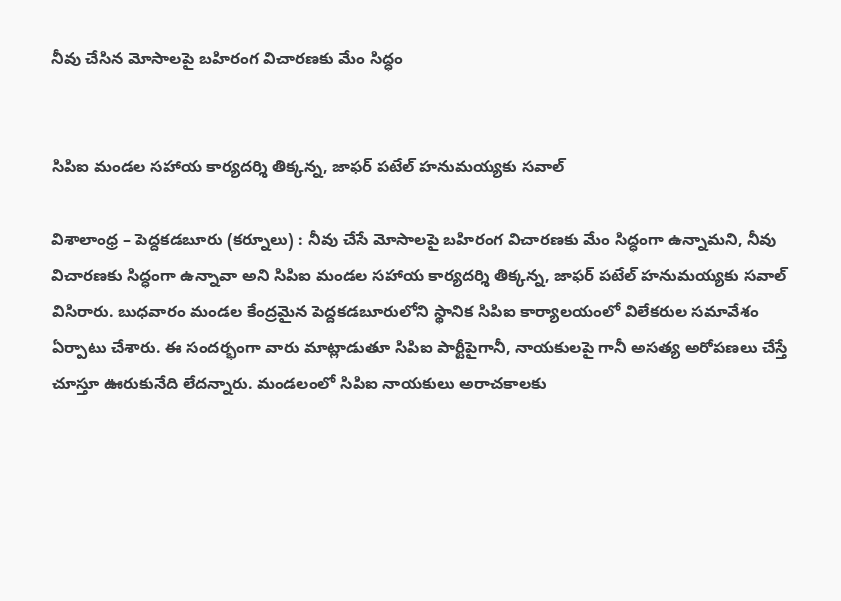నీవు చేసిన మోసాలపై బహిరంగ విచారణకు మేం సిద్ధం


సిపిఐ మండల సహాయ కార్యదర్శి తిక్కన్న, జాఫర్ పటేల్ హనుమయ్యకు సవాల్

విశాలాంధ్ర – పెద్దకడబూరు (కర్నూలు) : నీవు చేసే మోసాలపై బహిరంగ విచారణకు మేం సిద్ధంగా ఉన్నామని, నీవు విచారణకు సిద్ధంగా ఉన్నావా అని సిపిఐ మండల సహాయ కార్యదర్శి తిక్కన్న, జాఫర్ పటేల్ హనుమయ్యకు సవాల్ విసిరారు. బుధవారం మండల కేంద్రమైన పెద్దకడబూరులోని స్థానిక సిపిఐ కార్యాలయంలో విలేకరుల సమావేశం ఏర్పాటు చేశారు. ఈ సందర్భంగా వారు మాట్లాడుతూ సిపిఐ పార్టీపైగానీ, నాయకులపై గానీ అసత్య అరోపణలు చేస్తే చూస్తూ ఊరుకునేది లేదన్నారు. మండలంలో సిపిఐ నాయకులు అరాచకాలకు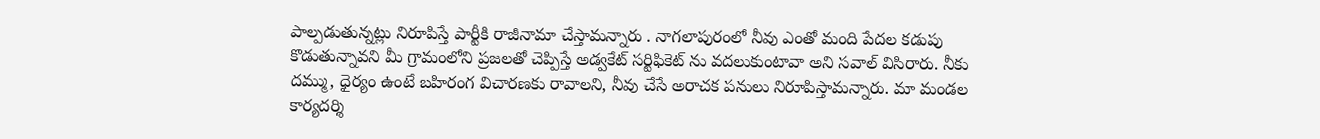పాల్పడుతున్నట్లు నిరూపిస్తే పార్టీకి రాజీనామా చేస్తామన్నారు . నాగలాపురంలో నీవు ఎంతో మంది పేదల కడుపు కొడుతున్నావని మీ గ్రామంలోని ప్రజలతో చెప్పిస్తే అడ్వకేట్ సర్టిఫికెట్ ను వదలుకుంటావా అని సవాల్ విసిరారు. నీకు దమ్ము, ధైర్యం ఉంటే బహిరంగ విచారణకు రావాలని, నీవు చేసే అరాచక పనులు నిరూపిస్తామన్నారు. మా మండల కార్యదర్శి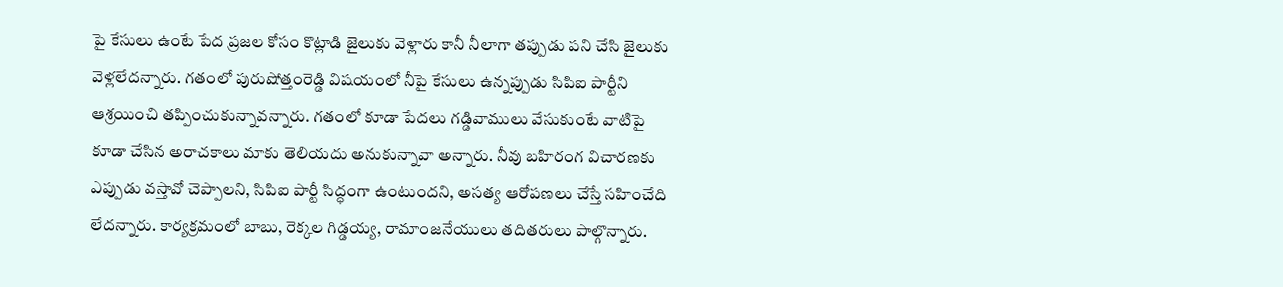పై కేసులు ఉంటే పేద ప్రజల కోసం కొట్లాడి జైలుకు వెళ్లారు కానీ నీలాగా తప్పుడు పని చేసి జైలుకు వెళ్లలేదన్నారు. గతంలో పురుషోత్తంరెడ్డి విషయంలో నీపై కేసులు ఉన్నప్పుడు సిపిఐ పార్టీని ఆశ్రయించి తప్పించుకున్నావన్నారు. గతంలో కూడా పేదలు గడ్డివాములు వేసుకుంటే వాటిపై కూడా చేసిన అరాచకాలు మాకు తెలియదు అనుకున్నావా అన్నారు. నీవు బహిరంగ విచారణకు ఎప్పుడు వస్తావో చెప్పాలని, సిపిఐ పార్టీ సిద్ధంగా ఉంటుందని, అసత్య ఆరోపణలు చేస్తే సహించేది లేదన్నారు. కార్యక్రమంలో బాబు, రెక్కల గిడ్డయ్య, రామాంజనేయులు తదితరులు పాల్గొన్నారు.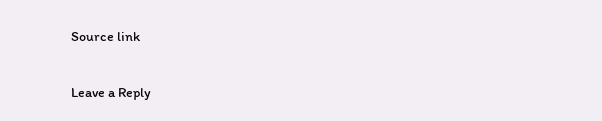Source link

Leave a Reply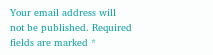Your email address will not be published. Required fields are marked *